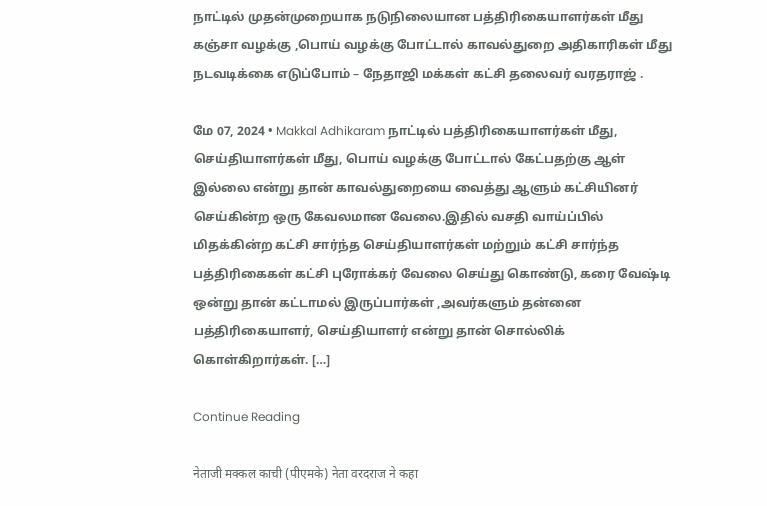நாட்டில் முதன்முறையாக நடுநிலையான பத்திரிகையாளர்கள் மீது கஞ்சா வழக்கு ,பொய் வழக்கு போட்டால் காவல்துறை அதிகாரிகள் மீது நடவடிக்கை எடுப்போம் – நேதாஜி மக்கள் கட்சி தலைவர் வரதராஜ் .

மே 07, 2024 • Makkal Adhikaram நாட்டில் பத்திரிகையாளர்கள் மீது, செய்தியாளர்கள் மீது, பொய் வழக்கு போட்டால் கேட்பதற்கு ஆள் இல்லை என்று தான் காவல்துறையை வைத்து ஆளும் கட்சியினர் செய்கின்ற ஒரு கேவலமான வேலை.இதில் வசதி வாய்ப்பில் மிதக்கின்ற கட்சி சார்ந்த செய்தியாளர்கள் மற்றும் கட்சி சார்ந்த பத்திரிகைகள் கட்சி புரோக்கர் வேலை செய்து கொண்டு, கரை வேஷ்டி ஒன்று தான் கட்டாமல் இருப்பார்கள் ,அவர்களும் தன்னை பத்திரிகையாளர், செய்தியாளர் என்று தான் சொல்லிக் கொள்கிறார்கள். […]

Continue Reading

नेताजी मक्कल काची (पीएमके) नेता वरदराज ने कहा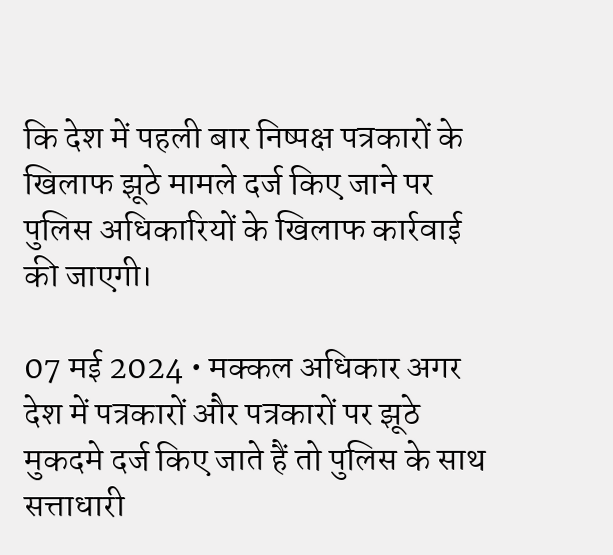कि देश में पहली बार निष्पक्ष पत्रकारों के खिलाफ झूठे मामले दर्ज किए जाने पर पुलिस अधिकारियों के खिलाफ कार्रवाई की जाएगी।

07 मई 2024 • मक्कल अधिकार अगर देश में पत्रकारों और पत्रकारों पर झूठे मुकदमे दर्ज किए जाते हैं तो पुलिस के साथ सत्ताधारी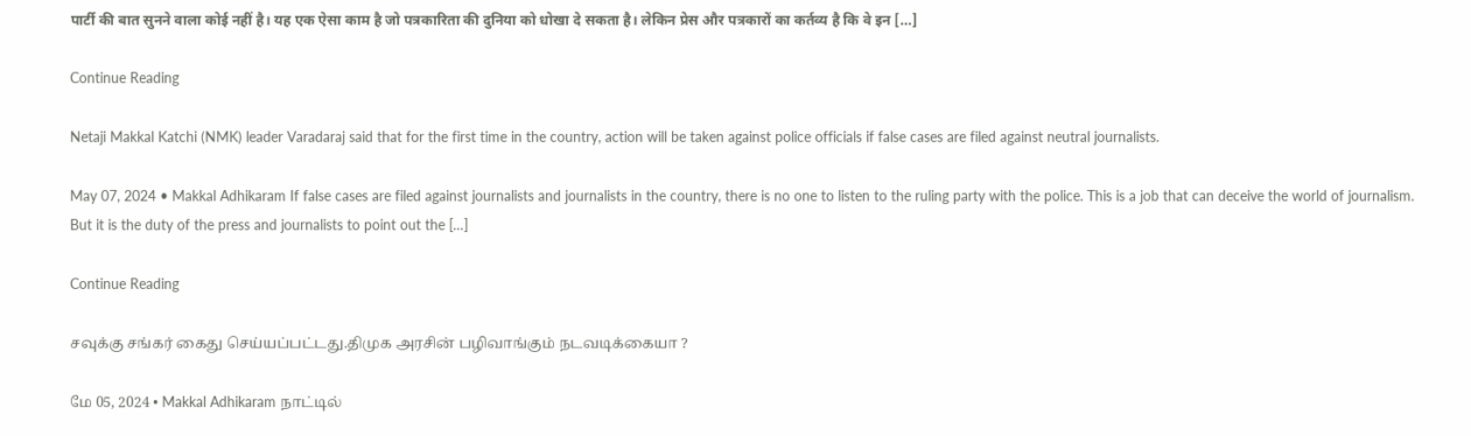पार्टी की बात सुनने वाला कोई नहीं है। यह एक ऐसा काम है जो पत्रकारिता की दुनिया को धोखा दे सकता है। लेकिन प्रेस और पत्रकारों का कर्तव्य है कि वे इन […]

Continue Reading

Netaji Makkal Katchi (NMK) leader Varadaraj said that for the first time in the country, action will be taken against police officials if false cases are filed against neutral journalists.

May 07, 2024 • Makkal Adhikaram If false cases are filed against journalists and journalists in the country, there is no one to listen to the ruling party with the police. This is a job that can deceive the world of journalism. But it is the duty of the press and journalists to point out the […]

Continue Reading

சவுக்கு சங்கர் கைது செய்யப்பட்டது.திமுக அரசின் பழிவாங்கும் நடவடிக்கையா ?

மே 05, 2024 • Makkal Adhikaram நாட்டில்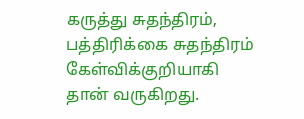கருத்து சுதந்திரம், பத்திரிக்கை சுதந்திரம் கேள்விக்குறியாகி தான் வருகிறது.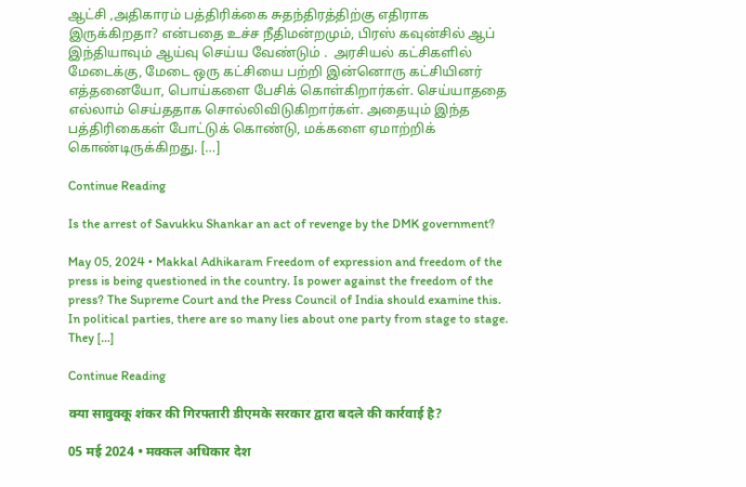ஆட்சி ,அதிகாரம் பத்திரிக்கை சுதந்திரத்திற்கு எதிராக இருக்கிறதா? என்பதை உச்ச நீதிமன்றமும், பிரஸ் கவுன்சில் ஆப் இந்தியாவும் ஆய்வு செய்ய வேண்டும் .  அரசியல் கட்சிகளில் மேடைக்கு, மேடை ஒரு கட்சியை பற்றி இன்னொரு கட்சியினர் எத்தனையோ, பொய்களை பேசிக் கொள்கிறார்கள். செய்யாததை எல்லாம் செய்ததாக சொல்லிவிடுகிறார்கள். அதையும் இந்த பத்திரிகைகள் போட்டுக் கொண்டு, மக்களை ஏமாற்றிக் கொண்டிருக்கிறது. […]

Continue Reading

Is the arrest of Savukku Shankar an act of revenge by the DMK government?

May 05, 2024 • Makkal Adhikaram Freedom of expression and freedom of the press is being questioned in the country. Is power against the freedom of the press? The Supreme Court and the Press Council of India should examine this. In political parties, there are so many lies about one party from stage to stage. They […]

Continue Reading

क्या सावुक्कू शंकर की गिरफ्तारी डीएमके सरकार द्वारा बदले की कार्रवाई है?

05 मई 2024 • मक्कल अधिकार देश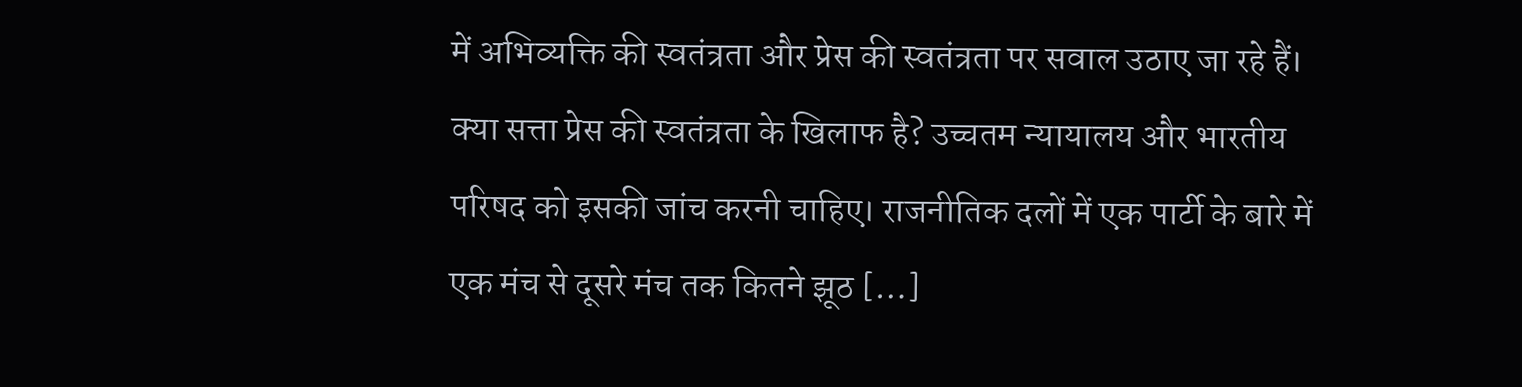में अभिव्यक्ति की स्वतंत्रता और प्रेस की स्वतंत्रता पर सवाल उठाए जा रहे हैं। क्या सत्ता प्रेस की स्वतंत्रता के खिलाफ है? उच्चतम न्यायालय और भारतीय परिषद को इसकी जांच करनी चाहिए। राजनीतिक दलों में एक पार्टी के बारे में एक मंच से दूसरे मंच तक कितने झूठ […]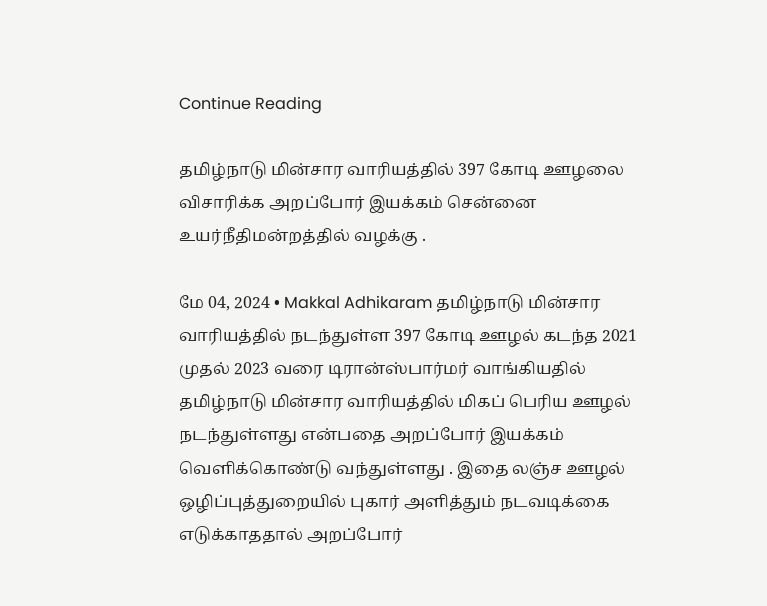Continue Reading

தமிழ்நாடு மின்சார வாரியத்தில் 397 கோடி ஊழலை விசாரிக்க அறப்போர் இயக்கம் சென்னை உயர்நீதிமன்றத்தில் வழக்கு .

மே 04, 2024 • Makkal Adhikaram தமிழ்நாடு மின்சார வாரியத்தில் நடந்துள்ள 397 கோடி ஊழல் கடந்த 2021 முதல் 2023 வரை டிரான்ஸ்பார்மர் வாங்கியதில் தமிழ்நாடு மின்சார வாரியத்தில் மிகப் பெரிய ஊழல் நடந்துள்ளது என்பதை அறப்போர் இயக்கம் வெளிக்கொண்டு வந்துள்ளது . இதை லஞ்ச ஊழல் ஒழிப்புத்துறையில் புகார் அளித்தும் நடவடிக்கை எடுக்காததால் அறப்போர்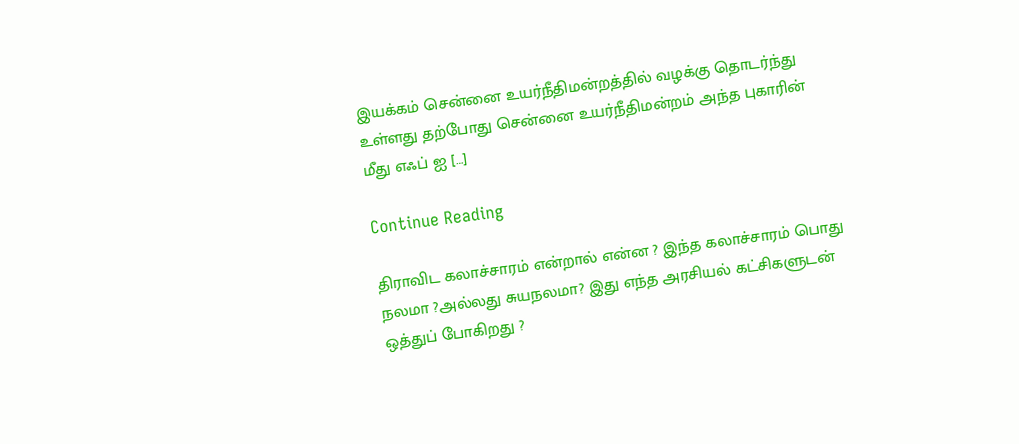இயக்கம் சென்னை உயர்நீதிமன்றத்தில் வழக்கு தொடர்ந்து உள்ளது தற்போது சென்னை உயர்நீதிமன்றம் அந்த புகாரின் மீது எஃப் ஐ […]

Continue Reading

திராவிட கலாச்சாரம் என்றால் என்ன ? இந்த கலாச்சாரம் பொது நலமா ?அல்லது சுயநலமா? இது எந்த அரசியல் கட்சிகளுடன் ஒத்துப் போகிறது ?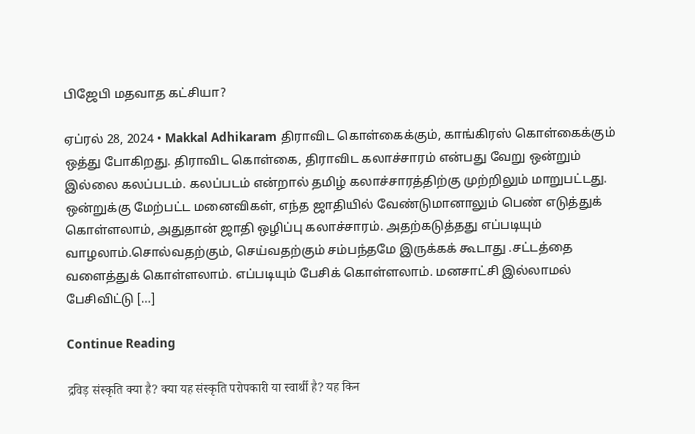பிஜேபி மதவாத கட்சியா?

ஏப்ரல் 28, 2024 • Makkal Adhikaram திராவிட கொள்கைக்கும், காங்கிரஸ் கொள்கைக்கும் ஒத்து போகிறது. திராவிட கொள்கை, திராவிட கலாச்சாரம் என்பது வேறு ஒன்றும் இல்லை கலப்படம். கலப்படம் என்றால் தமிழ் கலாச்சாரத்திற்கு முற்றிலும் மாறுபட்டது. ஒன்றுக்கு மேற்பட்ட மனைவிகள், எந்த ஜாதியில் வேண்டுமானாலும் பெண் எடுத்துக் கொள்ளலாம், அதுதான் ஜாதி ஒழிப்பு கலாச்சாரம். அதற்கடுத்தது எப்படியும் வாழலாம்.சொல்வதற்கும், செய்வதற்கும் சம்பந்தமே இருக்கக் கூடாது .சட்டத்தை வளைத்துக் கொள்ளலாம். எப்படியும் பேசிக் கொள்ளலாம். மனசாட்சி இல்லாமல் பேசிவிட்டு […]

Continue Reading

द्रविड़ संस्कृति क्या है? क्या यह संस्कृति परोपकारी या स्वार्थी है? यह किन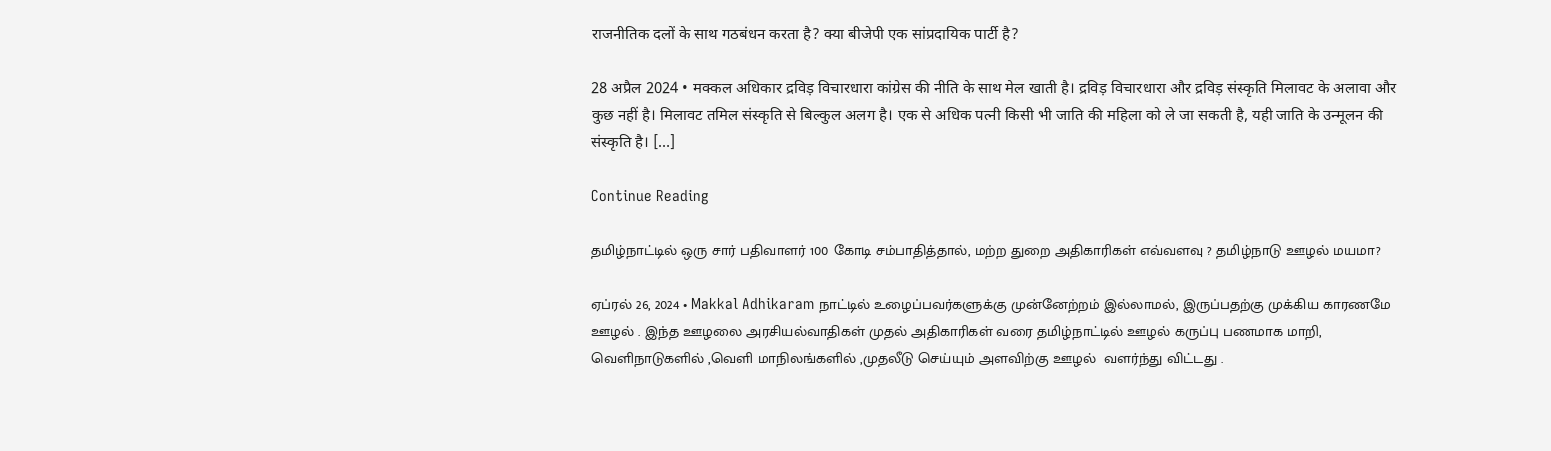राजनीतिक दलों के साथ गठबंधन करता है? क्या बीजेपी एक सांप्रदायिक पार्टी है?

28 अप्रैल 2024 • मक्कल अधिकार द्रविड़ विचारधारा कांग्रेस की नीति के साथ मेल खाती है। द्रविड़ विचारधारा और द्रविड़ संस्कृति मिलावट के अलावा और कुछ नहीं है। मिलावट तमिल संस्कृति से बिल्कुल अलग है। एक से अधिक पत्नी किसी भी जाति की महिला को ले जा सकती है, यही जाति के उन्मूलन की संस्कृति है। […]

Continue Reading

தமிழ்நாட்டில் ஒரு சார் பதிவாளர் 100 கோடி சம்பாதித்தால், மற்ற துறை அதிகாரிகள் எவ்வளவு ? தமிழ்நாடு ஊழல் மயமா?

ஏப்ரல் 26, 2024 • Makkal Adhikaram நாட்டில் உழைப்பவர்களுக்கு முன்னேற்றம் இல்லாமல், இருப்பதற்கு முக்கிய காரணமே ஊழல் . இந்த ஊழலை அரசியல்வாதிகள் முதல் அதிகாரிகள் வரை தமிழ்நாட்டில் ஊழல் கருப்பு பணமாக மாறி, வெளிநாடுகளில் ,வெளி மாநிலங்களில் ,முதலீடு செய்யும் அளவிற்கு ஊழல்  வளர்ந்து விட்டது .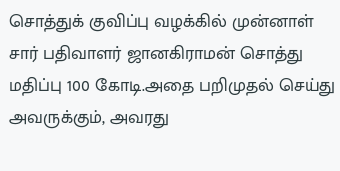சொத்துக் குவிப்பு வழக்கில் முன்னாள் சார் பதிவாளர் ஜானகிராமன் சொத்து மதிப்பு 100 கோடி.அதை பறிமுதல் செய்து அவருக்கும், அவரது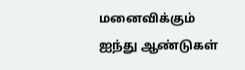மனைவிக்கும் ஐந்து ஆண்டுகள்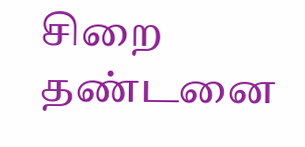சிறை தண்டனை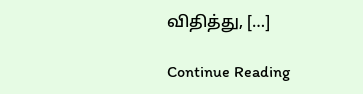விதித்து, […]

Continue Reading